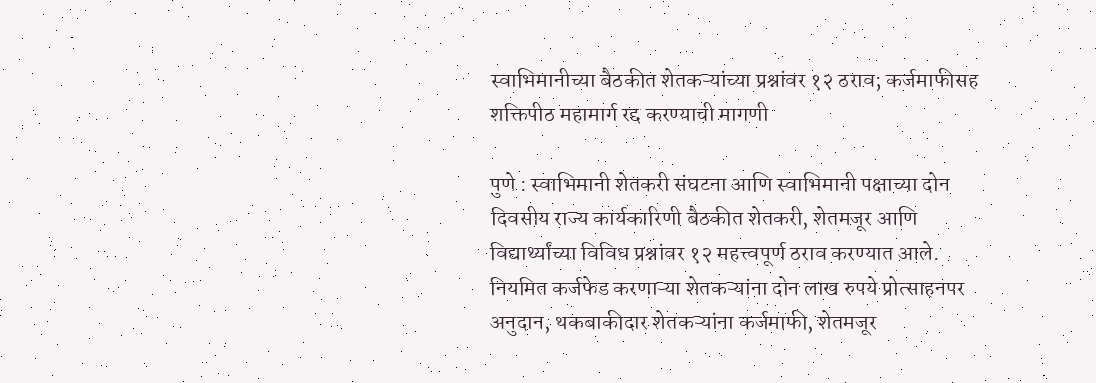स्वाभिमानीच्या बैठकीत शेतकऱ्यांच्या प्रश्नांवर १२ ठराव; कर्जमाफीसह शक्तिपीठ महामार्ग रद्द करण्याची मागणी

पुणे : स्वाभिमानी शेतकरी संघटना आणि स्वाभिमानी पक्षाच्या दोन दिवसीय राज्य कार्यकारिणी बैठकीत शेतकरी, शेतमजूर आणि विद्यार्थ्यांच्या विविध प्रश्नांवर १२ महत्त्वपूर्ण ठराव करण्यात आले. नियमित कर्जफेड करणाऱ्या शेतकऱ्यांना दोन लाख रुपये प्रोत्साहनपर अनुदान, थकबाकीदार शेतकऱ्यांना कर्जमाफी, शेतमजूर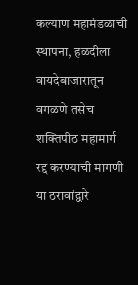कल्याण महामंडळाची स्थापना, हळदीला वायदेबाजारातून वगळणे तसेच शक्तिपीठ महामार्ग रद्द करण्याची मागणी या ठरावांद्वारे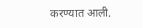करण्यात आली.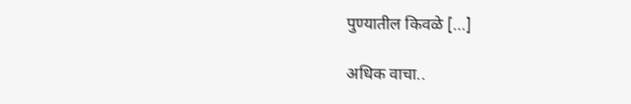पुण्यातील किवळे […]

अधिक वाचा..